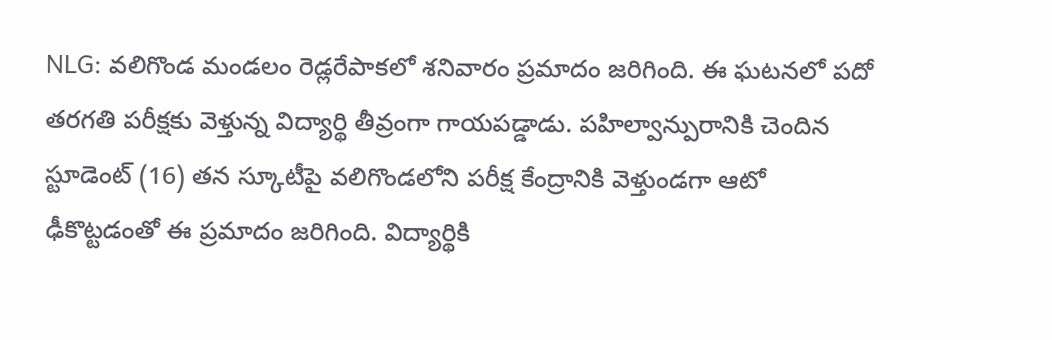NLG: వలిగొండ మండలం రెడ్లరేపాకలో శనివారం ప్రమాదం జరిగింది. ఈ ఘటనలో పదో తరగతి పరీక్షకు వెళ్తున్న విద్యార్థి తీవ్రంగా గాయపడ్డాడు. పహిల్వాన్పురానికి చెందిన స్టూడెంట్ (16) తన స్కూటీపై వలిగొండలోని పరీక్ష కేంద్రానికి వెళ్తుండగా ఆటో ఢీకొట్టడంతో ఈ ప్రమాదం జరిగింది. విద్యార్థికి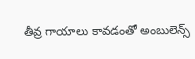తీవ్ర గాయాలు కావడంతో అంబులెన్స్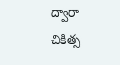ద్వారా చికిత్స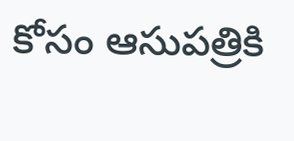కోసం ఆసుపత్రికి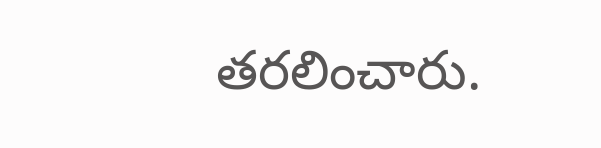తరలించారు.